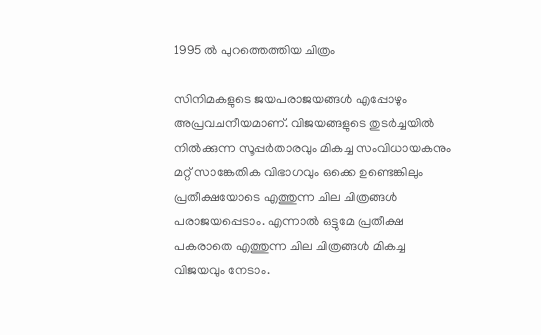1995 ല്‍ പുറത്തെത്തിയ ചിത്രം

സിനിമകളുടെ ജയപരാജയങ്ങള്‍ എപ്പോഴും അപ്രവചനീയമാണ്. വിജയങ്ങളുടെ തുടര്‍ച്ചയില്‍ നില്‍ക്കുന്ന സൂപ്പര്‍താരവും മികച്ച സംവിധായകനും മറ്റ് സാങ്കേതിക വിഭാഗവും ഒക്കെ ഉണ്ടെങ്കിലും പ്രതീക്ഷയോടെ എത്തുന്ന ചില ചിത്രങ്ങള്‍ പരാജയപ്പെടാം. എന്നാല്‍ ഒട്ടുമേ പ്രതീക്ഷ പകരാതെ എത്തുന്ന ചില ചിത്രങ്ങള്‍ മികച്ച വിജയവും നേടാം.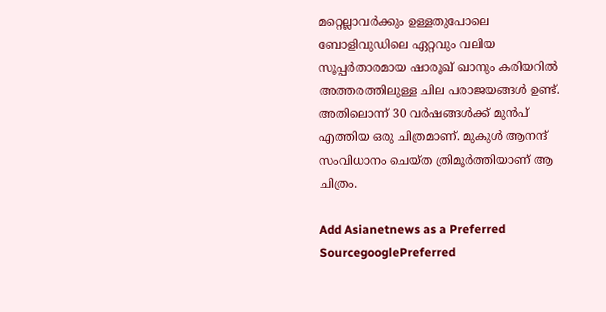മറ്റെല്ലാവര്‍ക്കും ഉള്ളതുപോലെ ബോളിവുഡിലെ ഏറ്റവും വലിയ സൂപ്പര്‍താരമായ ഷാരൂഖ് ഖാനും കരിയറില്‍ അത്തരത്തിലുള്ള ചില പരാജയങ്ങള്‍ ഉണ്ട്. അതിലൊന്ന് 30 വര്‍ഷങ്ങള്‍ക്ക് മുന്‍പ് എത്തിയ ഒരു ചിത്രമാണ്. മുകുള്‍ ആനന്ദ് സംവിധാനം ചെയ്ത ത്രിമൂര്‍ത്തിയാണ് ആ ചിത്രം.

Add Asianetnews as a Preferred SourcegooglePreferred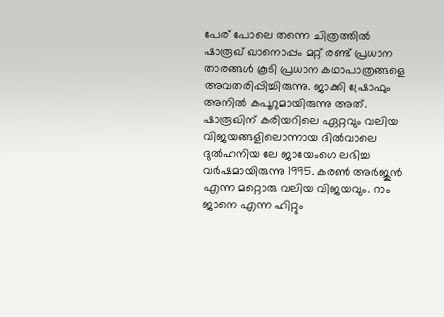പേര് പോലെ തന്നെ ചിത്രത്തില്‍ ഷാരൂഖ് ഖാനൊപ്പം മറ്റ് രണ്ട് പ്രധാന താരങ്ങള്‍ കൂടി പ്രധാന കഥാപാത്രങ്ങളെ അവതരിപ്പിച്ചിരുന്നു. ജാക്കി ഷ്രോഫും അനില്‍ കപൂറുമായിരുന്നു അത്. ഷാരൂഖിന് കരിയറിലെ ഏറ്റവും വലിയ വിജയങ്ങളിലൊന്നായ ദില്‍വാലെ ദുല്‍ഹനിയ ലേ ജായേംഗെ ലഭിച്ച വര്‍ഷമായിരുന്നു 1995. കരണ്‍ അര്‍ജുന്‍ എന്ന മറ്റൊരു വലിയ വിജയവും. റാം ജാനെ എന്ന ഹിറ്റും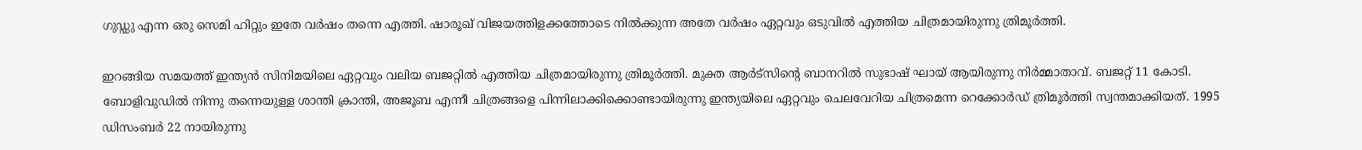ഗുഡ്ഡു എന്ന ഒരു സെമി ഹിറ്റും ഇതേ വര്‍ഷം തന്നെ എത്തി. ഷാരൂഖ് വിജയത്തിളക്കത്തോടെ നില്‍ക്കുന്ന അതേ വര്‍ഷം ഏറ്റവും ഒടുവില്‍ എത്തിയ ചിത്രമായിരുന്നു ത്രിമൂര്‍ത്തി.

ഇറങ്ങിയ സമയത്ത് ഇന്ത്യന്‍ സിനിമയിലെ ഏറ്റവും വലിയ ബജറ്റില്‍ എത്തിയ ചിത്രമായിരുന്നു ത്രിമൂര്‍ത്തി. മുക്ത ആര്‍ട്സിന്‍റെ ബാനറില്‍ സുഭാഷ് ഘായ് ആയിരുന്നു നിര്‍മ്മാതാവ്. ബജറ്റ് 11 കോടി. ബോളിവുഡില്‍ നിന്നു തന്നെയുള്ള ശാന്തി ക്രാന്തി, അജൂബ എന്നീ ചിത്രങ്ങളെ പിന്നിലാക്കിക്കൊണ്ടായിരുന്നു ഇന്ത്യയിലെ ഏറ്റവും ചെലവേറിയ ചിത്രമെന്ന റെക്കോര്‍ഡ് ത്രിമൂര്‍ത്തി സ്വന്തമാക്കിയത്. 1995 ഡിസംബര്‍ 22 നായിരുന്നു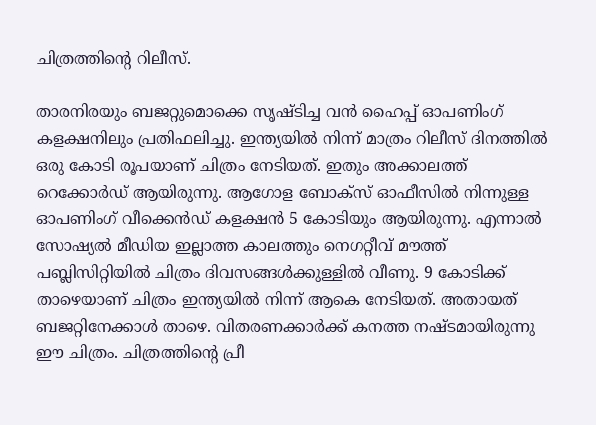ചിത്രത്തിന്‍റെ റിലീസ്.

താരനിരയും ബജറ്റുമൊക്കെ സൃഷ്ടിച്ച വന്‍ ഹൈപ്പ് ഓപണിംഗ് കളക്ഷനിലും പ്രതിഫലിച്ചു. ഇന്ത്യയില്‍ നിന്ന് മാത്രം റിലീസ് ദിനത്തില്‍ ഒരു കോടി രൂപയാണ് ചിത്രം നേടിയത്. ഇതും അക്കാലത്ത് റെക്കോര്‍ഡ് ആയിരുന്നു. ആഗോള ബോക്സ് ഓഫീസില്‍ നിന്നുള്ള ഓപണിംഗ് വീക്കെന്‍ഡ് കളക്ഷന്‍ 5 കോടിയും ആയിരുന്നു. എന്നാല്‍ സോഷ്യല്‍ മീഡിയ ഇല്ലാത്ത കാലത്തും നെഗറ്റീവ് മൗത്ത് പബ്ലിസിറ്റിയില്‍ ചിത്രം ദിവസങ്ങള്‍ക്കുള്ളില്‍ വീണു. 9 കോടിക്ക് താഴെയാണ് ചിത്രം ഇന്ത്യയില്‍ നിന്ന് ആകെ നേടിയത്. അതായത് ബജറ്റിനേക്കാള്‍ താഴെ. വിതരണക്കാര്‍ക്ക് കനത്ത നഷ്ടമായിരുന്നു ഈ ചിത്രം. ചിത്രത്തിന്‍റെ പ്രീ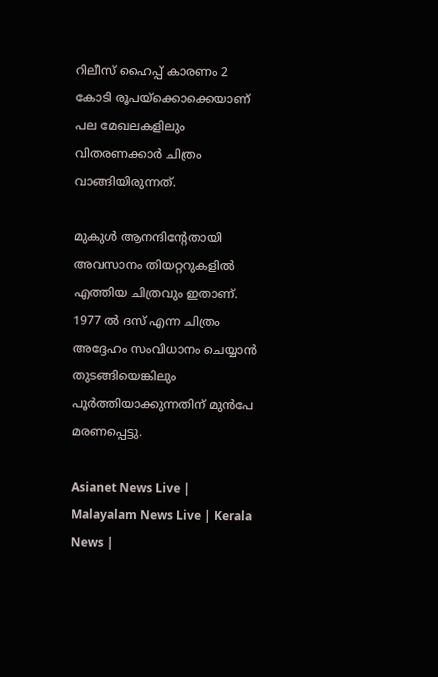റിലീസ് ഹൈപ്പ് കാരണം 2 കോടി രൂപയ്ക്കൊക്കെയാണ് പല മേഖലകളിലും വിതരണക്കാര്‍ ചിത്രം വാങ്ങിയിരുന്നത്.

മുകുള്‍ ആനന്ദിന്‍റേതായി അവസാനം തിയറ്ററുകളില്‍ എത്തിയ ചിത്രവും ഇതാണ്. 1977 ല്‍ ദസ് എന്ന ചിത്രം അദ്ദേഹം സംവിധാനം ചെയ്യാന്‍ തുടങ്ങിയെങ്കിലും പൂര്‍ത്തിയാക്കുന്നതിന് മുന്‍പേ മരണപ്പെട്ടു.

Asianet News Live | Malayalam News Live | Kerala News |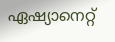ഏഷ്യാനെറ്റ്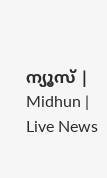ന്യൂസ് | Midhun | Live News